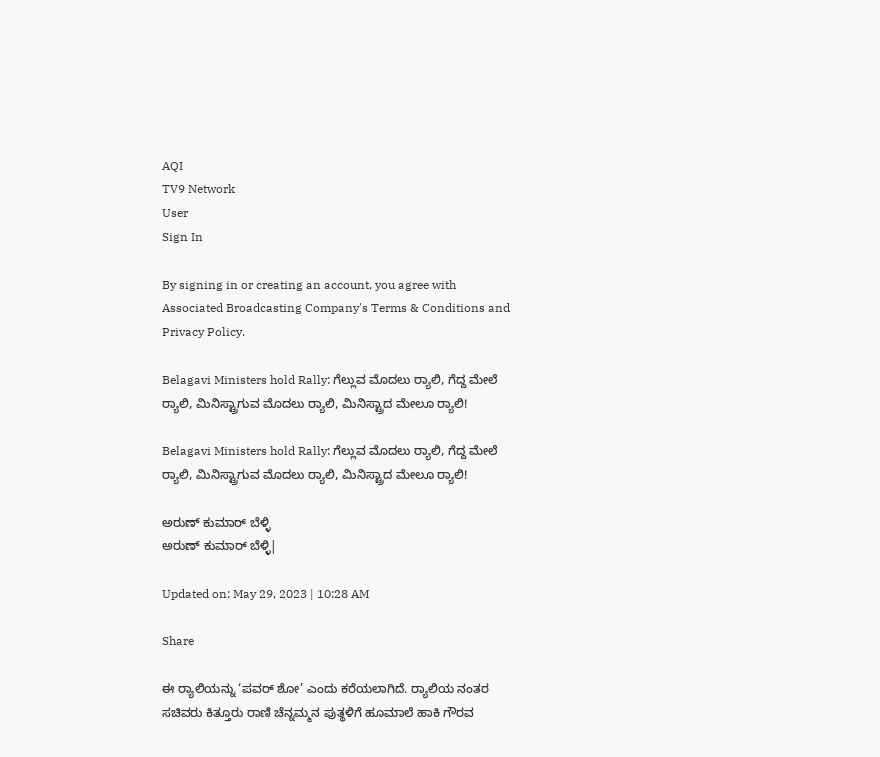AQI
TV9 Network
User
Sign In

By signing in or creating an account, you agree with Associated Broadcasting Company's Terms & Conditions and Privacy Policy.

Belagavi Ministers hold Rally: ಗೆಲ್ಲುವ ಮೊದಲು ರ‍್ಯಾಲಿ, ಗೆದ್ದ ಮೇಲೆ ರ‍್ಯಾಲಿ, ಮಿನಿಸ್ಟ್ರಾಗುವ ಮೊದಲು ರ‍್ಯಾಲಿ, ಮಿನಿಸ್ಟ್ರಾದ ಮೇಲೂ ರ‍್ಯಾಲಿ!

Belagavi Ministers hold Rally: ಗೆಲ್ಲುವ ಮೊದಲು ರ‍್ಯಾಲಿ, ಗೆದ್ದ ಮೇಲೆ ರ‍್ಯಾಲಿ, ಮಿನಿಸ್ಟ್ರಾಗುವ ಮೊದಲು ರ‍್ಯಾಲಿ, ಮಿನಿಸ್ಟ್ರಾದ ಮೇಲೂ ರ‍್ಯಾಲಿ!

ಅರುಣ್ ಕುಮಾರ್ ಬೆಳ್ಳಿ
ಅರುಣ್ ಕುಮಾರ್ ಬೆಳ್ಳಿ|

Updated on: May 29, 2023 | 10:28 AM

Share

ಈ ರ‍್ಯಾಲಿಯನ್ನು ‘ಪವರ್ ಶೋ’ ಎಂದು ಕರೆಯಲಾಗಿದೆ. ರ‍್ಯಾಲಿಯ ನಂತರ ಸಚಿವರು ಕಿತ್ತೂರು ರಾಣಿ ಚೆನ್ನಮ್ಮನ ಪುತ್ಥಳಿಗೆ ಹೂಮಾಲೆ ಹಾಕಿ ಗೌರವ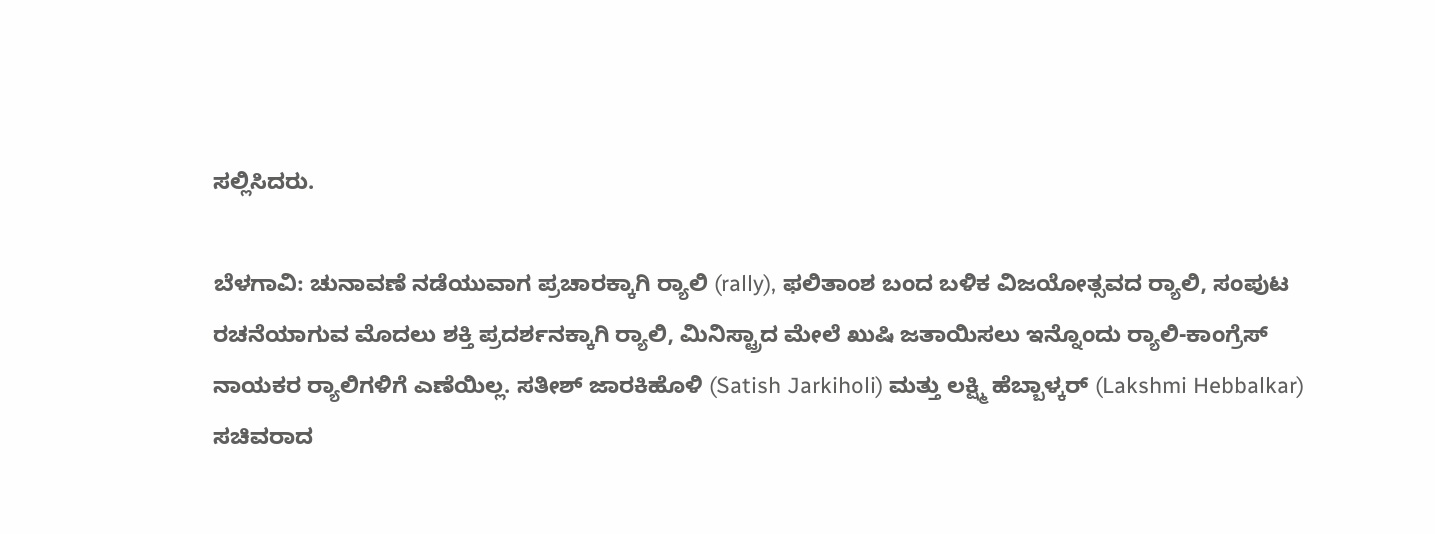ಸಲ್ಲಿಸಿದರು.

ಬೆಳಗಾವಿ: ಚುನಾವಣೆ ನಡೆಯುವಾಗ ಪ್ರಚಾರಕ್ಕಾಗಿ ರ‍್ಯಾಲಿ (rally), ಫಲಿತಾಂಶ ಬಂದ ಬಳಿಕ ವಿಜಯೋತ್ಸವದ ರ‍್ಯಾಲಿ, ಸಂಪುಟ ರಚನೆಯಾಗುವ ಮೊದಲು ಶಕ್ತಿ ಪ್ರದರ್ಶನಕ್ಕಾಗಿ ರ‍್ಯಾಲಿ, ಮಿನಿಸ್ಟ್ರಾದ ಮೇಲೆ ಖುಷಿ ಜತಾಯಿಸಲು ಇನ್ನೊಂದು ರ‍್ಯಾಲಿ-ಕಾಂಗ್ರೆಸ್ ನಾಯಕರ ರ‍್ಯಾಲಿಗಳಿಗೆ ಎಣೆಯಿಲ್ಲ. ಸತೀಶ್ ಜಾರಕಿಹೊಳಿ (Satish Jarkiholi) ಮತ್ತು ಲಕ್ಷ್ಮಿ ಹೆಬ್ಬಾಳ್ಕರ್ (Lakshmi Hebbalkar) ಸಚಿವರಾದ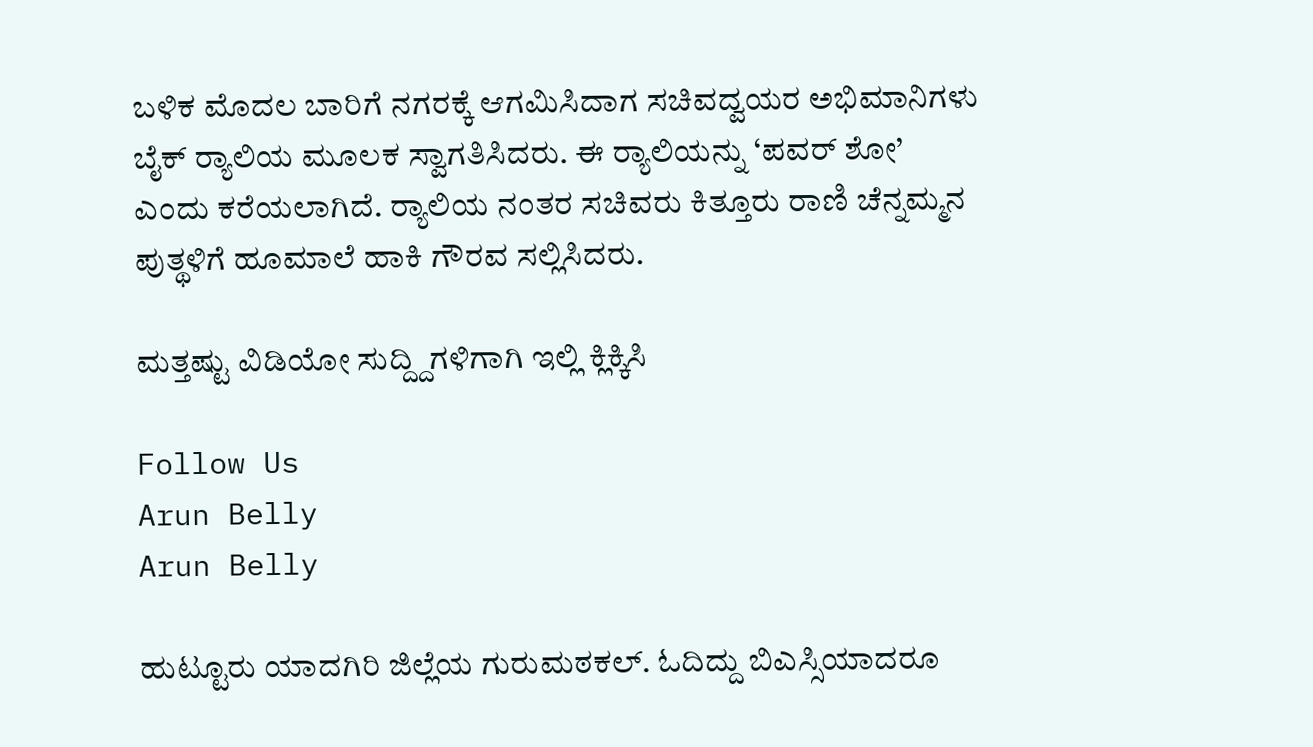ಬಳಿಕ ಮೊದಲ ಬಾರಿಗೆ ನಗರಕ್ಕೆ ಆಗಮಿಸಿದಾಗ ಸಚಿವದ್ವಯರ ಅಭಿಮಾನಿಗಳು ಬೈಕ್ ರ‍್ಯಾಲಿಯ ಮೂಲಕ ಸ್ವಾಗತಿಸಿದರು. ಈ ರ‍್ಯಾಲಿಯನ್ನು ‘ಪವರ್ ಶೋ’ ಎಂದು ಕರೆಯಲಾಗಿದೆ. ರ‍್ಯಾಲಿಯ ನಂತರ ಸಚಿವರು ಕಿತ್ತೂರು ರಾಣಿ ಚೆನ್ನಮ್ಮನ ಪುತ್ಥಳಿಗೆ ಹೂಮಾಲೆ ಹಾಕಿ ಗೌರವ ಸಲ್ಲಿಸಿದರು.

ಮತ್ತಷ್ಟು ವಿಡಿಯೋ ಸುದ್ದ್ದಿಗಳಿಗಾಗಿ ಇಲ್ಲಿ ಕ್ಲಿಕ್ಕಿಸಿ

Follow Us
Arun Belly
Arun Belly

ಹುಟ್ಟೂರು ಯಾದಗಿರಿ ಜಿಲ್ಲೆಯ ಗುರುಮಠಕಲ್. ಓದಿದ್ದು ಬಿಎಸ್ಸಿಯಾದರೂ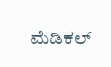ಮೆಡಿಕಲ್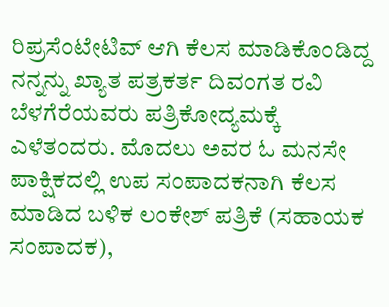ರಿಪ್ರಸೆಂಟೇಟಿವ್ ಆಗಿ ಕೆಲಸ ಮಾಡಿಕೊಂಡಿದ್ದ ನನ್ನನ್ನು ಖ್ಯಾತ ಪತ್ರಕರ್ತ ದಿವಂಗತ ರವಿ ಬೆಳಗೆರೆಯವರು ಪತ್ರಿಕೋದ್ಯಮಕ್ಕೆ ಎಳೆತಂದರು. ಮೊದಲು ಅವರ ಓ ಮನಸೇ ಪಾಕ್ಷಿಕದಲ್ಲಿ ಉಪ ಸಂಪಾದಕನಾಗಿ ಕೆಲಸ ಮಾಡಿದ ಬಳಿಕ ಲಂಕೇಶ್ ಪತ್ರಿಕೆ (ಸಹಾಯಕ ಸಂಪಾದಕ),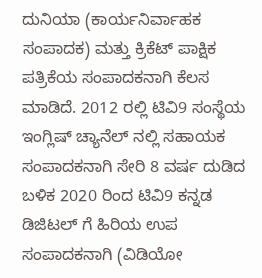ದುನಿಯಾ (ಕಾರ್ಯನಿರ್ವಾಹಕ ಸಂಪಾದಕ) ಮತ್ತು ಕ್ರಿಕೆಟ್ ಪಾಕ್ಷಿಕ ಪತ್ರಿಕೆಯ ಸಂಪಾದಕನಾಗಿ ಕೆಲಸ ಮಾಡಿದೆ. 2012 ರಲ್ಲಿ ಟಿವಿ9 ಸಂಸ್ಥೆಯ ಇಂಗ್ಲಿಷ್ ಚ್ಯಾನೆಲ್ ನಲ್ಲಿ ಸಹಾಯಕ ಸಂಪಾದಕನಾಗಿ ಸೇರಿ 8 ವರ್ಷ ದುಡಿದ ಬಳಿಕ 2020 ರಿಂದ ಟಿವಿ9 ಕನ್ನಡ ಡಿಜಿಟಲ್ ಗೆ ಹಿರಿಯ ಉಪ ಸಂಪಾದಕನಾಗಿ (ವಿಡಿಯೋ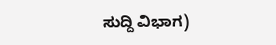ಸುದ್ದಿ ವಿಭಾಗ)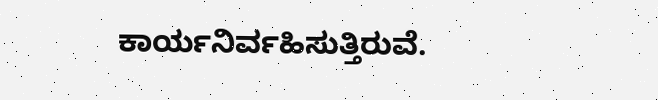ಕಾರ್ಯನಿರ್ವಹಿಸುತ್ತಿರುವೆ.